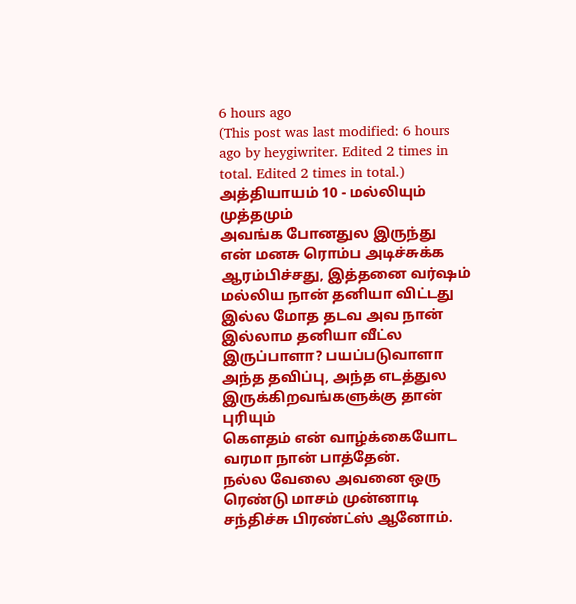6 hours ago
(This post was last modified: 6 hours ago by heygiwriter. Edited 2 times in total. Edited 2 times in total.)
அத்தியாயம் 10 - மல்லியும் முத்தமும்
அவங்க போனதுல இருந்து என் மனசு ரொம்ப அடிச்சுக்க ஆரம்பிச்சது, இத்தனை வர்ஷம் மல்லிய நான் தனியா விட்டது இல்ல மோத தடவ அவ நான் இல்லாம தனியா வீட்ல இருப்பாளா? பயப்படுவாளா அந்த தவிப்பு, அந்த எடத்துல இருக்கிறவங்களுக்கு தான் புரியும்
கெளதம் என் வாழ்க்கையோட வரமா நான் பாத்தேன்.
நல்ல வேலை அவனை ஒரு ரெண்டு மாசம் முன்னாடி சந்திச்சு பிரண்ட்ஸ் ஆனோம்.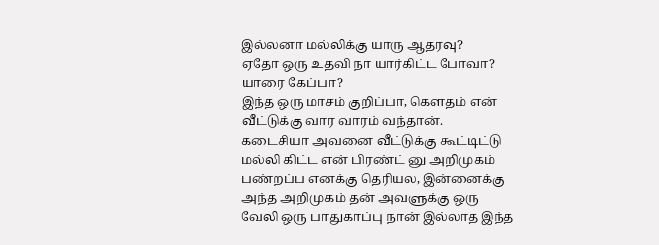இல்லனா மல்லிக்கு யாரு ஆதரவு?
ஏதோ ஒரு உதவி நா யார்கிட்ட போவா? யாரை கேப்பா?
இந்த ஒரு மாசம் குறிப்பா, கெளதம் என் வீட்டுக்கு வார வாரம் வந்தான்.
கடைசியா அவனை வீட்டுக்கு கூட்டிட்டு மல்லி கிட்ட என் பிரண்ட் னு அறிமுகம் பண்றப்ப எனக்கு தெரியல, இன்னைக்கு அந்த அறிமுகம் தன் அவளுக்கு ஒரு வேலி ஒரு பாதுகாப்பு நான் இல்லாத இந்த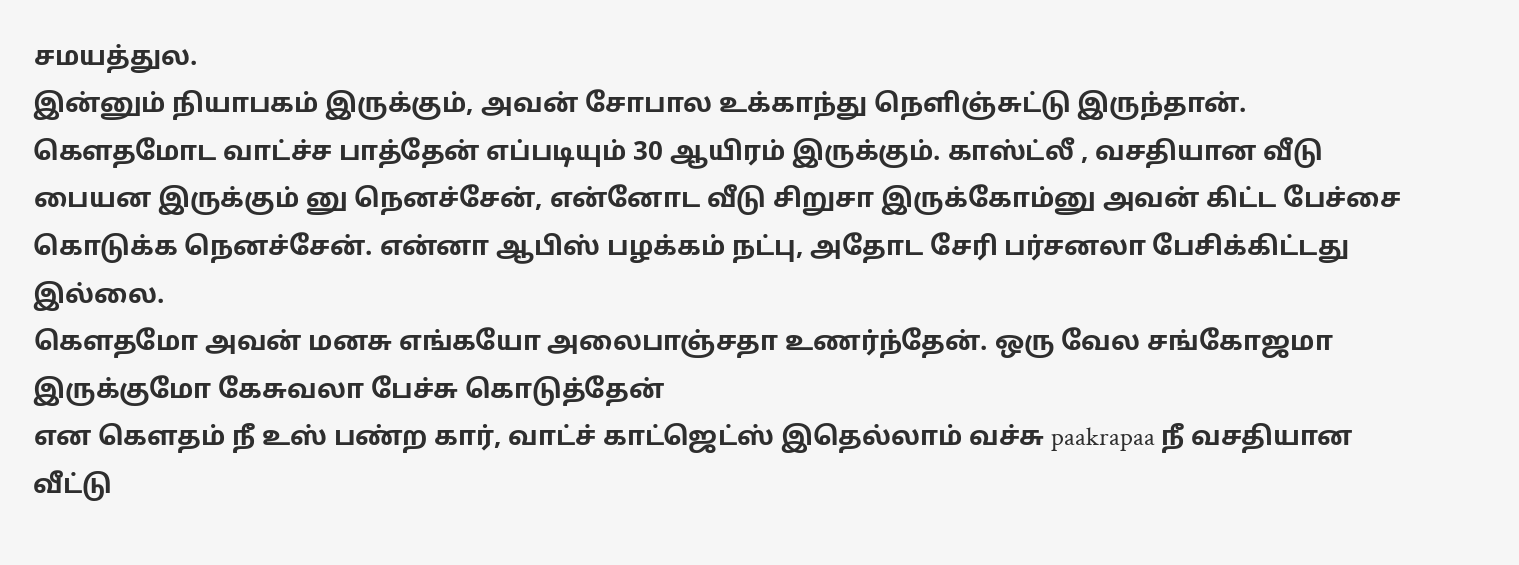சமயத்துல.
இன்னும் நியாபகம் இருக்கும், அவன் சோபால உக்காந்து நெளிஞ்சுட்டு இருந்தான். கௌதமோட வாட்ச்ச பாத்தேன் எப்படியும் 30 ஆயிரம் இருக்கும். காஸ்ட்லீ , வசதியான வீடு பையன இருக்கும் னு நெனச்சேன், என்னோட வீடு சிறுசா இருக்கோம்னு அவன் கிட்ட பேச்சை கொடுக்க நெனச்சேன். என்னா ஆபிஸ் பழக்கம் நட்பு, அதோட சேரி பர்சனலா பேசிக்கிட்டது இல்லை.
கௌதமோ அவன் மனசு எங்கயோ அலைபாஞ்சதா உணர்ந்தேன். ஒரு வேல சங்கோஜமா இருக்குமோ கேசுவலா பேச்சு கொடுத்தேன்
என கெளதம் நீ உஸ் பண்ற கார், வாட்ச் காட்ஜெட்ஸ் இதெல்லாம் வச்சு paakrapaa நீ வசதியான வீட்டு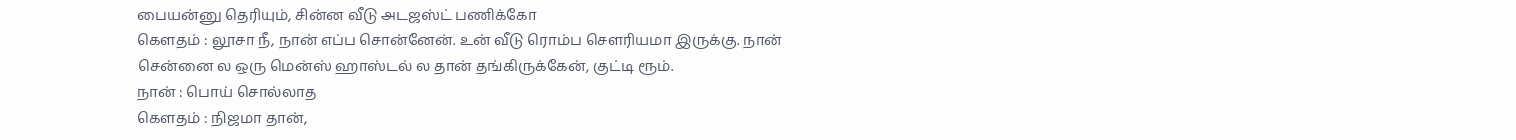பையன்னு தெரியும், சின்ன வீடு அடஜஸ்ட் பணிக்கோ
கெளதம் : லூசா நீ, நான் எப்ப சொன்னேன். உன் வீடு ரொம்ப சௌரியமா இருக்கு. நான் சென்னை ல ஒரு மென்ஸ் ஹாஸ்டல் ல தான் தங்கிருக்கேன், குட்டி ரூம்.
நான் : பொய் சொல்லாத
கெளதம் : நிஜமா தான்,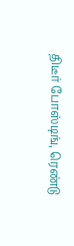திடீர் போஸ்டிங், ரெண்டு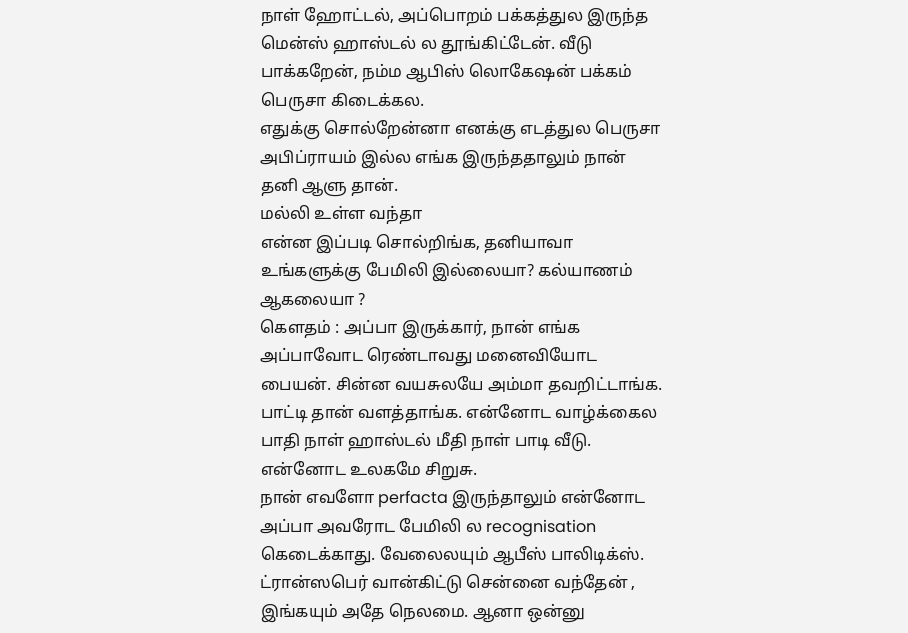நாள் ஹோட்டல், அப்பொறம் பக்கத்துல இருந்த மென்ஸ் ஹாஸ்டல் ல தூங்கிட்டேன். வீடு பாக்கறேன், நம்ம ஆபிஸ் லொகேஷன் பக்கம் பெருசா கிடைக்கல.
எதுக்கு சொல்றேன்னா எனக்கு எடத்துல பெருசா அபிப்ராயம் இல்ல எங்க இருந்ததாலும் நான் தனி ஆளு தான்.
மல்லி உள்ள வந்தா
என்ன இப்படி சொல்றிங்க, தனியாவா உங்களுக்கு பேமிலி இல்லையா? கல்யாணம் ஆகலையா ?
கெளதம் : அப்பா இருக்கார், நான் எங்க அப்பாவோட ரெண்டாவது மனைவியோட பையன். சின்ன வயசுலயே அம்மா தவறிட்டாங்க. பாட்டி தான் வளத்தாங்க. என்னோட வாழ்க்கைல பாதி நாள் ஹாஸ்டல் மீதி நாள் பாடி வீடு. என்னோட உலகமே சிறுசு.
நான் எவளோ perfacta இருந்தாலும் என்னோட அப்பா அவரோட பேமிலி ல recognisation கெடைக்காது. வேலைலயும் ஆபீஸ் பாலிடிக்ஸ்.
ட்ரான்ஸபெர் வான்கிட்டு சென்னை வந்தேன் , இங்கயும் அதே நெலமை. ஆனா ஒன்னு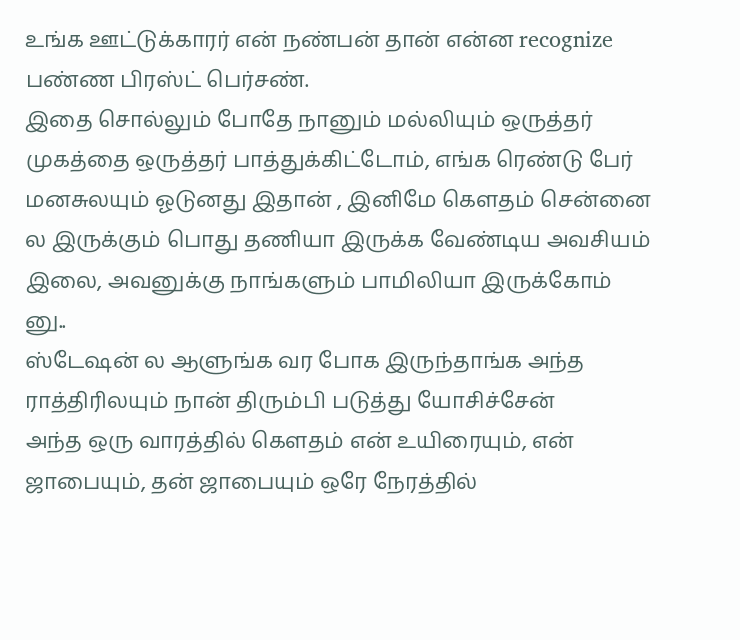உங்க ஊட்டுக்காரர் என் நண்பன் தான் என்ன recognize பண்ண பிரஸ்ட் பெர்சண்.
இதை சொல்லும் போதே நானும் மல்லியும் ஒருத்தர் முகத்தை ஒருத்தர் பாத்துக்கிட்டோம், எங்க ரெண்டு பேர் மனசுலயும் ஓடுனது இதான் , இனிமே கெளதம் சென்னை ல இருக்கும் பொது தணியா இருக்க வேண்டிய அவசியம் இலை, அவனுக்கு நாங்களும் பாமிலியா இருக்கோம் னு..
ஸ்டேஷன் ல ஆளுங்க வர போக இருந்தாங்க அந்த ராத்திரிலயும் நான் திரும்பி படுத்து யோசிச்சேன்
அந்த ஒரு வாரத்தில் கௌதம் என் உயிரையும், என் ஜாபையும், தன் ஜாபையும் ஒரே நேரத்தில்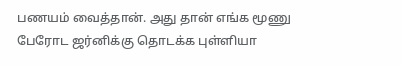பணயம் வைத்தான். அது தான் எங்க மூணு பேரோட ஜர்னிக்கு தொடக்க புள்ளியா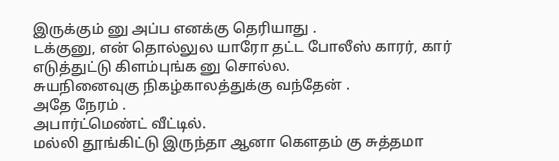இருக்கும் னு அப்ப எனக்கு தெரியாது .
டக்குனு, என் தொல்லுல யாரோ தட்ட போலீஸ் காரர், கார் எடுத்துட்டு கிளம்புங்க னு சொல்ல.
சுயநினைவுகு நிகழ்காலத்துக்கு வந்தேன் .
அதே நேரம் .
அபார்ட்மெண்ட் வீட்டில்.
மல்லி தூங்கிட்டு இருந்தா ஆனா கெளதம் கு சுத்தமா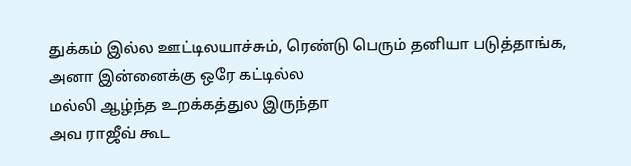துக்கம் இல்ல ஊட்டிலயாச்சும், ரெண்டு பெரும் தனியா படுத்தாங்க,
அனா இன்னைக்கு ஒரே கட்டில்ல
மல்லி ஆழ்ந்த உறக்கத்துல இருந்தா
அவ ராஜீவ் கூட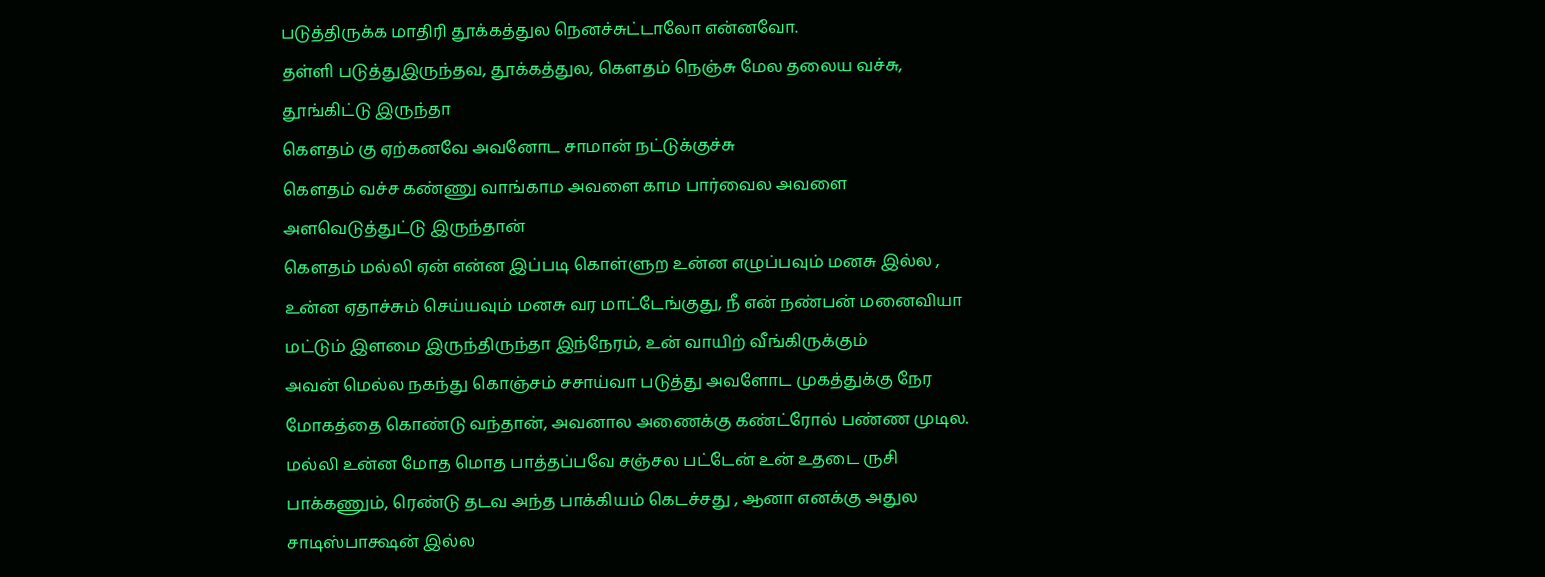படுத்திருக்க மாதிரி தூக்கத்துல நெனச்சுட்டாலோ என்னவோ.
தள்ளி படுத்துஇருந்தவ, தூக்கத்துல, கெளதம் நெஞ்சு மேல தலைய வச்சு, தூங்கிட்டு இருந்தா
கெளதம் கு ஏற்கனவே அவனோட சாமான் நட்டுக்குச்சு
கெளதம் வச்ச கண்ணு வாங்காம அவளை காம பார்வைல அவளை அளவெடுத்துட்டு இருந்தான்
கெளதம் மல்லி ஏன் என்ன இப்படி கொள்ளுற உன்ன எழுப்பவும் மனசு இல்ல , உன்ன ஏதாச்சும் செய்யவும் மனசு வர மாட்டேங்குது, நீ என் நண்பன் மனைவியா மட்டும் இளமை இருந்திருந்தா இந்நேரம், உன் வாயிற் வீங்கிருக்கும்
அவன் மெல்ல நகந்து கொஞ்சம் சசாய்வா படுத்து அவளோட முகத்துக்கு நேர மோகத்தை கொண்டு வந்தான், அவனால அணைக்கு கண்ட்ரோல் பண்ண முடில.
மல்லி உன்ன மோத மொத பாத்தப்பவே சஞ்சல பட்டேன் உன் உதடை ருசி பாக்கணும், ரெண்டு தடவ அந்த பாக்கியம் கெடச்சது , ஆனா எனக்கு அதுல சாடிஸ்பாக்ஷன் இல்ல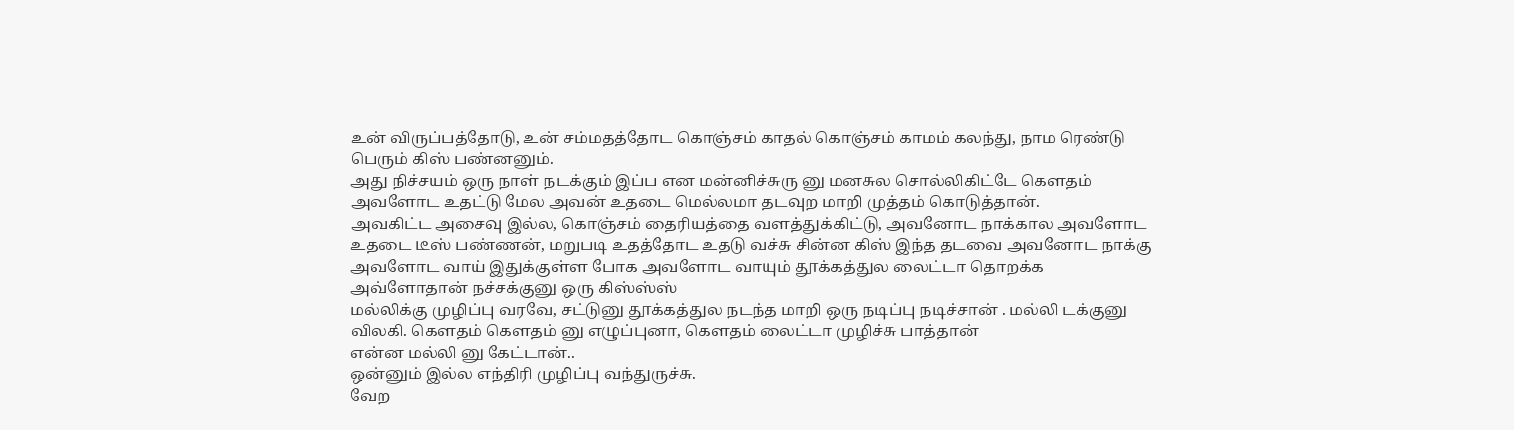உன் விருப்பத்தோடு, உன் சம்மதத்தோட கொஞ்சம் காதல் கொஞ்சம் காமம் கலந்து, நாம ரெண்டு பெரும் கிஸ் பண்னனும்.
அது நிச்சயம் ஒரு நாள் நடக்கும் இப்ப என மன்னிச்சுரு னு மனசுல சொல்லிகிட்டே கெளதம் அவளோட உதட்டு மேல அவன் உதடை மெல்லமா தடவுற மாறி முத்தம் கொடுத்தான்.
அவகிட்ட அசைவு இல்ல, கொஞ்சம் தைரியத்தை வளத்துக்கிட்டு, அவனோட நாக்கால அவளோட உதடை டீஸ் பண்ணன், மறுபடி உதத்தோட உதடு வச்சு சின்ன கிஸ் இந்த தடவை அவனோட நாக்கு அவளோட வாய் இதுக்குள்ள போக அவளோட வாயும் தூக்கத்துல லைட்டா தொறக்க அவ்ளோதான் நச்சக்குனு ஒரு கிஸ்ஸ்ஸ்
மல்லிக்கு முழிப்பு வரவே, சட்டுனு தூக்கத்துல நடந்த மாறி ஒரு நடிப்பு நடிச்சான் . மல்லி டக்குனு விலகி. கெளதம் கெளதம் னு எழுப்புனா, கெளதம் லைட்டா முழிச்சு பாத்தான்
என்ன மல்லி னு கேட்டான்..
ஒன்னும் இல்ல எந்திரி முழிப்பு வந்துருச்சு.
வேற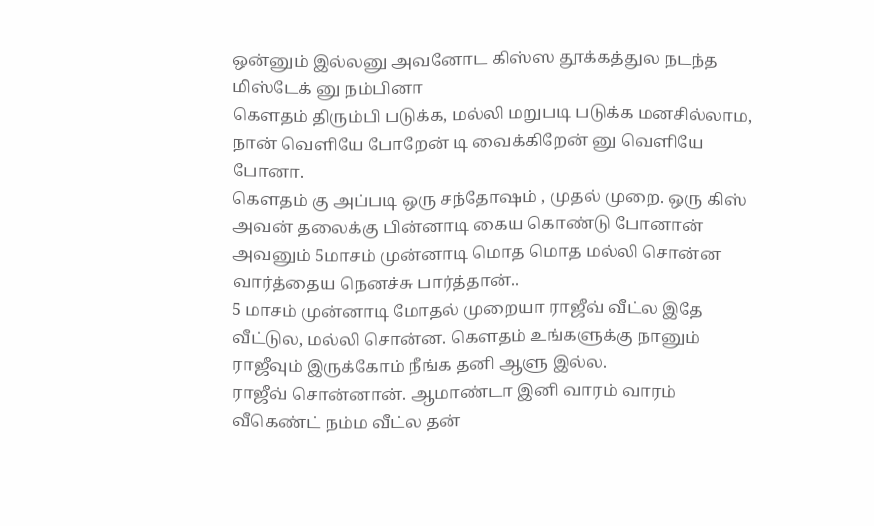ஒன்னும் இல்லனு அவனோட கிஸ்ஸ தூக்கத்துல நடந்த மிஸ்டேக் னு நம்பினா
கெளதம் திரும்பி படுக்க, மல்லி மறுபடி படுக்க மனசில்லாம, நான் வெளியே போறேன் டி வைக்கிறேன் னு வெளியே போனா.
கெளதம் கு அப்படி ஒரு சந்தோஷம் , முதல் முறை. ஒரு கிஸ் அவன் தலைக்கு பின்னாடி கைய கொண்டு போனான் அவனும் 5மாசம் முன்னாடி மொத மொத மல்லி சொன்ன வார்த்தைய நெனச்சு பார்த்தான்..
5 மாசம் முன்னாடி மோதல் முறையா ராஜீவ் வீட்ல இதே வீட்டுல, மல்லி சொன்ன. கெளதம் உங்களுக்கு நானும் ராஜீவும் இருக்கோம் நீங்க தனி ஆளு இல்ல.
ராஜீவ் சொன்னான். ஆமாண்டா இனி வாரம் வாரம் வீகெண்ட் நம்ம வீட்ல தன்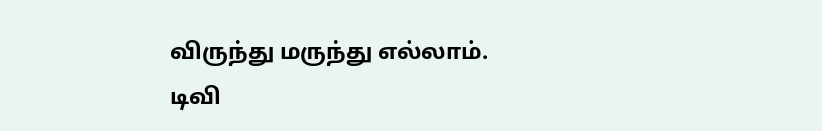விருந்து மருந்து எல்லாம். டிவி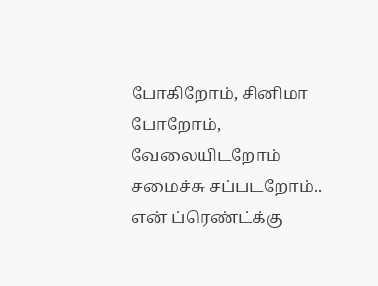போகிறோம், சினிமா போறோம், வேலையிடறோம் சமைச்சு சப்படறோம்..
என் ப்ரெண்ட்க்கு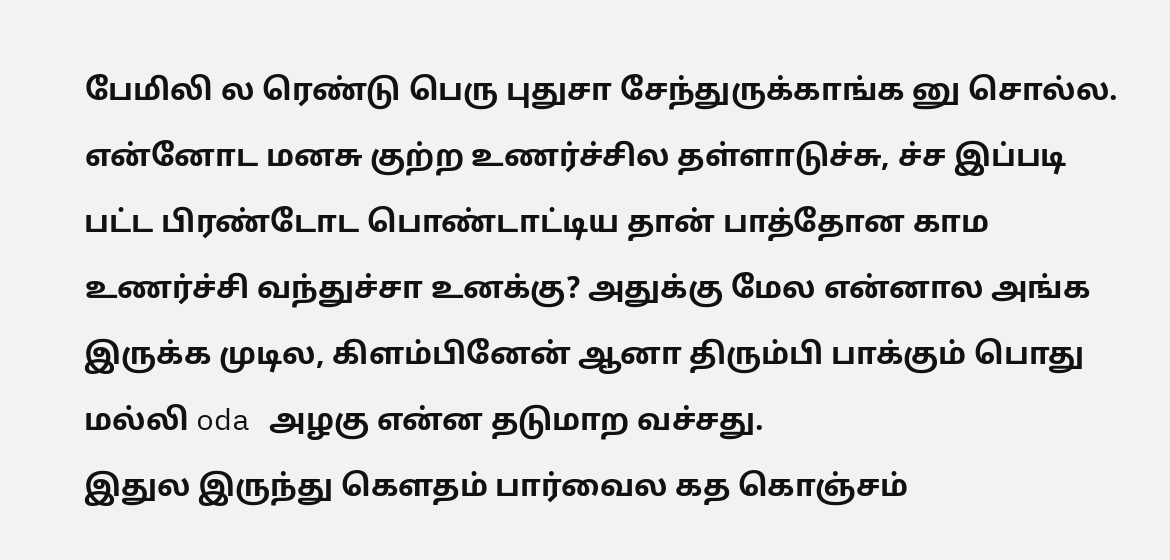பேமிலி ல ரெண்டு பெரு புதுசா சேந்துருக்காங்க னு சொல்ல.
என்னோட மனசு குற்ற உணர்ச்சில தள்ளாடுச்சு, ச்ச இப்படி பட்ட பிரண்டோட பொண்டாட்டிய தான் பாத்தோன காம உணர்ச்சி வந்துச்சா உனக்கு? அதுக்கு மேல என்னால அங்க இருக்க முடில, கிளம்பினேன் ஆனா திரும்பி பாக்கும் பொது மல்லி oda அழகு என்ன தடுமாற வச்சது.
இதுல இருந்து கெளதம் பார்வைல கத கொஞ்சம்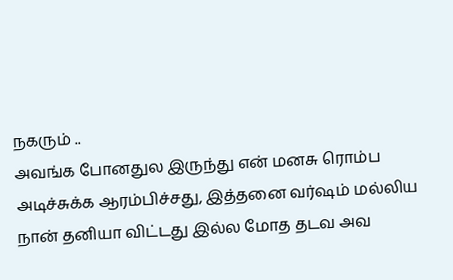நகரும் ..
அவங்க போனதுல இருந்து என் மனசு ரொம்ப அடிச்சுக்க ஆரம்பிச்சது, இத்தனை வர்ஷம் மல்லிய நான் தனியா விட்டது இல்ல மோத தடவ அவ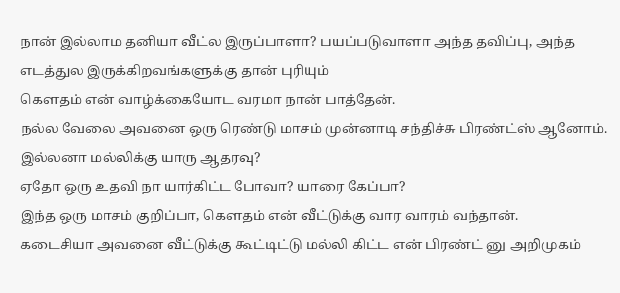நான் இல்லாம தனியா வீட்ல இருப்பாளா? பயப்படுவாளா அந்த தவிப்பு, அந்த எடத்துல இருக்கிறவங்களுக்கு தான் புரியும்
கெளதம் என் வாழ்க்கையோட வரமா நான் பாத்தேன்.
நல்ல வேலை அவனை ஒரு ரெண்டு மாசம் முன்னாடி சந்திச்சு பிரண்ட்ஸ் ஆனோம். இல்லனா மல்லிக்கு யாரு ஆதரவு?
ஏதோ ஒரு உதவி நா யார்கிட்ட போவா? யாரை கேப்பா?
இந்த ஒரு மாசம் குறிப்பா, கெளதம் என் வீட்டுக்கு வார வாரம் வந்தான்.
கடைசியா அவனை வீட்டுக்கு கூட்டிட்டு மல்லி கிட்ட என் பிரண்ட் னு அறிமுகம்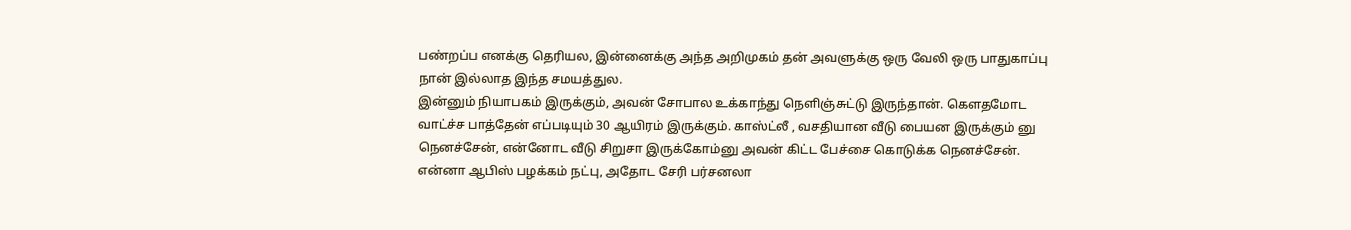பண்றப்ப எனக்கு தெரியல, இன்னைக்கு அந்த அறிமுகம் தன் அவளுக்கு ஒரு வேலி ஒரு பாதுகாப்பு நான் இல்லாத இந்த சமயத்துல.
இன்னும் நியாபகம் இருக்கும், அவன் சோபால உக்காந்து நெளிஞ்சுட்டு இருந்தான். கௌதமோட வாட்ச்ச பாத்தேன் எப்படியும் 30 ஆயிரம் இருக்கும். காஸ்ட்லீ , வசதியான வீடு பையன இருக்கும் னு நெனச்சேன், என்னோட வீடு சிறுசா இருக்கோம்னு அவன் கிட்ட பேச்சை கொடுக்க நெனச்சேன். என்னா ஆபிஸ் பழக்கம் நட்பு, அதோட சேரி பர்சனலா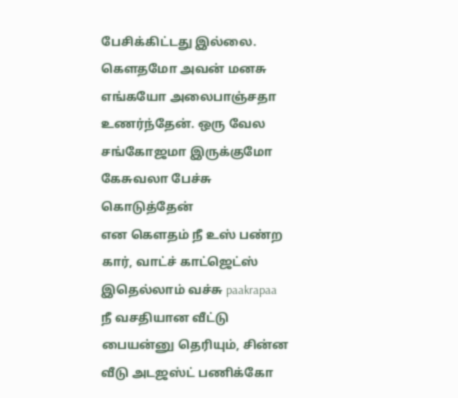பேசிக்கிட்டது இல்லை.
கௌதமோ அவன் மனசு எங்கயோ அலைபாஞ்சதா உணர்ந்தேன். ஒரு வேல சங்கோஜமா இருக்குமோ கேசுவலா பேச்சு கொடுத்தேன்
என கெளதம் நீ உஸ் பண்ற கார், வாட்ச் காட்ஜெட்ஸ் இதெல்லாம் வச்சு paakrapaa நீ வசதியான வீட்டு பையன்னு தெரியும், சின்ன வீடு அடஜஸ்ட் பணிக்கோ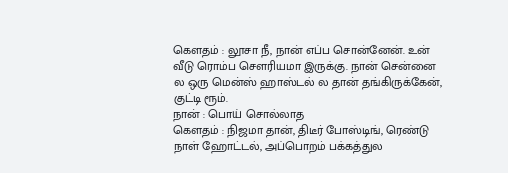கெளதம் : லூசா நீ, நான் எப்ப சொன்னேன். உன் வீடு ரொம்ப சௌரியமா இருக்கு. நான் சென்னை ல ஒரு மென்ஸ் ஹாஸ்டல் ல தான் தங்கிருக்கேன், குட்டி ரூம்.
நான் : பொய் சொல்லாத
கெளதம் : நிஜமா தான், திடீர் போஸ்டிங், ரெண்டு நாள் ஹோட்டல், அப்பொறம் பக்கத்துல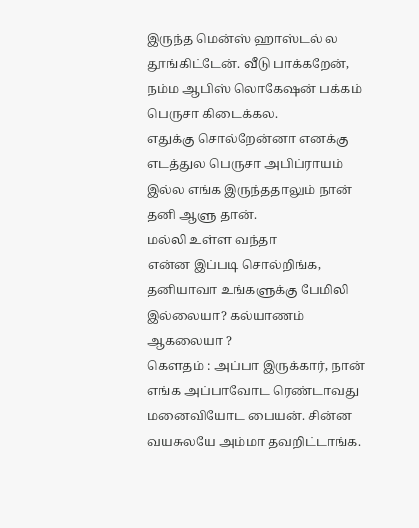இருந்த மென்ஸ் ஹாஸ்டல் ல தூங்கிட்டேன். வீடு பாக்கறேன், நம்ம ஆபிஸ் லொகேஷன் பக்கம் பெருசா கிடைக்கல.
எதுக்கு சொல்றேன்னா எனக்கு எடத்துல பெருசா அபிப்ராயம் இல்ல எங்க இருந்ததாலும் நான் தனி ஆளு தான்.
மல்லி உள்ள வந்தா
என்ன இப்படி சொல்றிங்க, தனியாவா உங்களுக்கு பேமிலி இல்லையா? கல்யாணம் ஆகலையா ?
கெளதம் : அப்பா இருக்கார், நான் எங்க அப்பாவோட ரெண்டாவது மனைவியோட பையன். சின்ன வயசுலயே அம்மா தவறிட்டாங்க.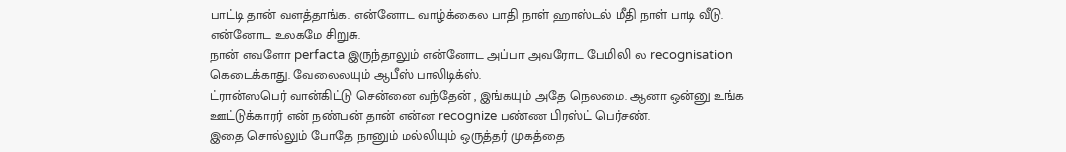பாட்டி தான் வளத்தாங்க. என்னோட வாழ்க்கைல பாதி நாள் ஹாஸ்டல் மீதி நாள் பாடி வீடு. என்னோட உலகமே சிறுசு.
நான் எவளோ perfacta இருந்தாலும் என்னோட அப்பா அவரோட பேமிலி ல recognisation கெடைக்காது. வேலைலயும் ஆபீஸ் பாலிடிக்ஸ்.
ட்ரான்ஸபெர் வான்கிட்டு சென்னை வந்தேன் , இங்கயும் அதே நெலமை. ஆனா ஒன்னு உங்க ஊட்டுக்காரர் என் நண்பன் தான் என்ன recognize பண்ண பிரஸ்ட் பெர்சண்.
இதை சொல்லும் போதே நானும் மல்லியும் ஒருத்தர் முகத்தை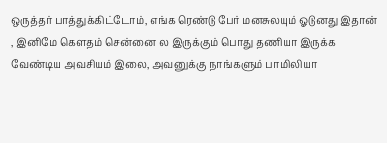ஒருத்தர் பாத்துக்கிட்டோம், எங்க ரெண்டு பேர் மனசுலயும் ஓடுனது இதான் , இனிமே கெளதம் சென்னை ல இருக்கும் பொது தணியா இருக்க வேண்டிய அவசியம் இலை, அவனுக்கு நாங்களும் பாமிலியா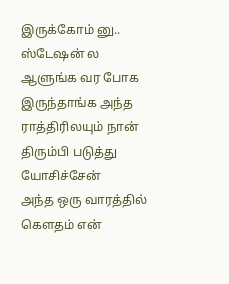இருக்கோம் னு..
ஸ்டேஷன் ல ஆளுங்க வர போக இருந்தாங்க அந்த ராத்திரிலயும் நான் திரும்பி படுத்து யோசிச்சேன்
அந்த ஒரு வாரத்தில் கௌதம் என்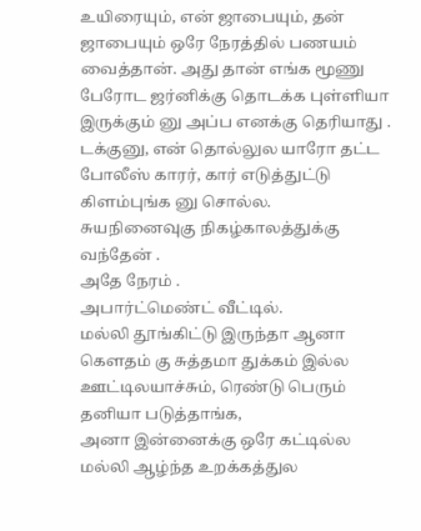உயிரையும், என் ஜாபையும், தன் ஜாபையும் ஒரே நேரத்தில் பணயம் வைத்தான். அது தான் எங்க மூணு பேரோட ஜர்னிக்கு தொடக்க புள்ளியா இருக்கும் னு அப்ப எனக்கு தெரியாது .
டக்குனு, என் தொல்லுல யாரோ தட்ட போலீஸ் காரர், கார் எடுத்துட்டு கிளம்புங்க னு சொல்ல.
சுயநினைவுகு நிகழ்காலத்துக்கு வந்தேன் .
அதே நேரம் .
அபார்ட்மெண்ட் வீட்டில்.
மல்லி தூங்கிட்டு இருந்தா ஆனா கெளதம் கு சுத்தமா துக்கம் இல்ல ஊட்டிலயாச்சும், ரெண்டு பெரும் தனியா படுத்தாங்க,
அனா இன்னைக்கு ஒரே கட்டில்ல
மல்லி ஆழ்ந்த உறக்கத்துல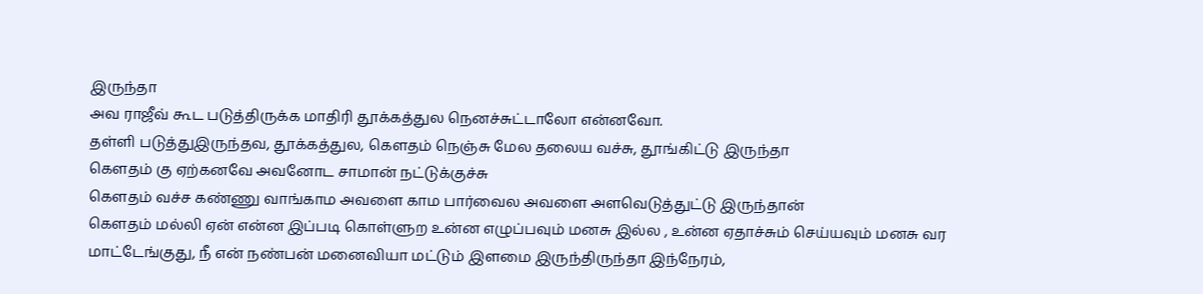இருந்தா
அவ ராஜீவ் கூட படுத்திருக்க மாதிரி தூக்கத்துல நெனச்சுட்டாலோ என்னவோ.
தள்ளி படுத்துஇருந்தவ, தூக்கத்துல, கெளதம் நெஞ்சு மேல தலைய வச்சு, தூங்கிட்டு இருந்தா
கெளதம் கு ஏற்கனவே அவனோட சாமான் நட்டுக்குச்சு
கெளதம் வச்ச கண்ணு வாங்காம அவளை காம பார்வைல அவளை அளவெடுத்துட்டு இருந்தான்
கெளதம் மல்லி ஏன் என்ன இப்படி கொள்ளுற உன்ன எழுப்பவும் மனசு இல்ல , உன்ன ஏதாச்சும் செய்யவும் மனசு வர மாட்டேங்குது, நீ என் நண்பன் மனைவியா மட்டும் இளமை இருந்திருந்தா இந்நேரம்,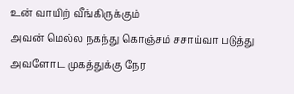உன் வாயிற் வீங்கிருக்கும்
அவன் மெல்ல நகந்து கொஞ்சம் சசாய்வா படுத்து அவளோட முகத்துக்கு நேர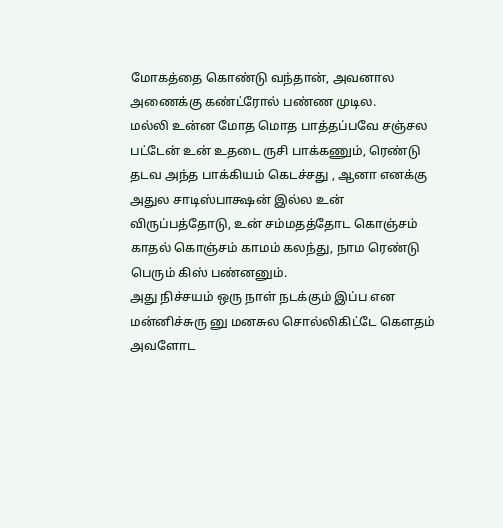மோகத்தை கொண்டு வந்தான், அவனால அணைக்கு கண்ட்ரோல் பண்ண முடில.
மல்லி உன்ன மோத மொத பாத்தப்பவே சஞ்சல பட்டேன் உன் உதடை ருசி பாக்கணும், ரெண்டு தடவ அந்த பாக்கியம் கெடச்சது , ஆனா எனக்கு அதுல சாடிஸ்பாக்ஷன் இல்ல உன் விருப்பத்தோடு, உன் சம்மதத்தோட கொஞ்சம் காதல் கொஞ்சம் காமம் கலந்து, நாம ரெண்டு பெரும் கிஸ் பண்னனும்.
அது நிச்சயம் ஒரு நாள் நடக்கும் இப்ப என மன்னிச்சுரு னு மனசுல சொல்லிகிட்டே கெளதம் அவளோட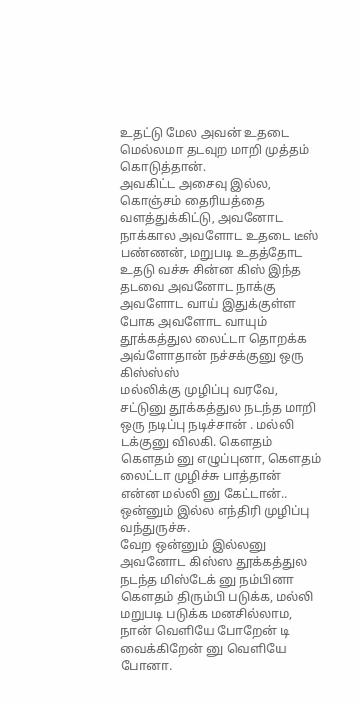உதட்டு மேல அவன் உதடை மெல்லமா தடவுற மாறி முத்தம் கொடுத்தான்.
அவகிட்ட அசைவு இல்ல, கொஞ்சம் தைரியத்தை வளத்துக்கிட்டு, அவனோட நாக்கால அவளோட உதடை டீஸ் பண்ணன், மறுபடி உதத்தோட உதடு வச்சு சின்ன கிஸ் இந்த தடவை அவனோட நாக்கு அவளோட வாய் இதுக்குள்ள போக அவளோட வாயும் தூக்கத்துல லைட்டா தொறக்க அவ்ளோதான் நச்சக்குனு ஒரு கிஸ்ஸ்ஸ்
மல்லிக்கு முழிப்பு வரவே, சட்டுனு தூக்கத்துல நடந்த மாறி ஒரு நடிப்பு நடிச்சான் . மல்லி டக்குனு விலகி. கெளதம் கெளதம் னு எழுப்புனா, கெளதம் லைட்டா முழிச்சு பாத்தான்
என்ன மல்லி னு கேட்டான்..
ஒன்னும் இல்ல எந்திரி முழிப்பு வந்துருச்சு.
வேற ஒன்னும் இல்லனு அவனோட கிஸ்ஸ தூக்கத்துல நடந்த மிஸ்டேக் னு நம்பினா
கெளதம் திரும்பி படுக்க, மல்லி மறுபடி படுக்க மனசில்லாம, நான் வெளியே போறேன் டி வைக்கிறேன் னு வெளியே போனா.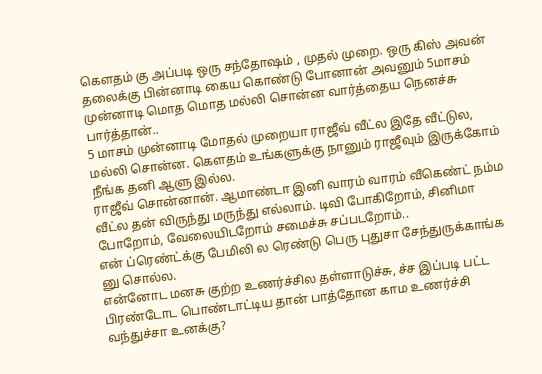கெளதம் கு அப்படி ஒரு சந்தோஷம் , முதல் முறை. ஒரு கிஸ் அவன் தலைக்கு பின்னாடி கைய கொண்டு போனான் அவனும் 5மாசம் முன்னாடி மொத மொத மல்லி சொன்ன வார்த்தைய நெனச்சு பார்த்தான்..
5 மாசம் முன்னாடி மோதல் முறையா ராஜீவ் வீட்ல இதே வீட்டுல, மல்லி சொன்ன. கெளதம் உங்களுக்கு நானும் ராஜீவும் இருக்கோம் நீங்க தனி ஆளு இல்ல.
ராஜீவ் சொன்னான். ஆமாண்டா இனி வாரம் வாரம் வீகெண்ட் நம்ம வீட்ல தன் விருந்து மருந்து எல்லாம். டிவி போகிறோம், சினிமா போறோம், வேலையிடறோம் சமைச்சு சப்படறோம்..
என் ப்ரெண்ட்க்கு பேமிலி ல ரெண்டு பெரு புதுசா சேந்துருக்காங்க னு சொல்ல.
என்னோட மனசு குற்ற உணர்ச்சில தள்ளாடுச்சு, ச்ச இப்படி பட்ட பிரண்டோட பொண்டாட்டிய தான் பாத்தோன காம உணர்ச்சி வந்துச்சா உனக்கு?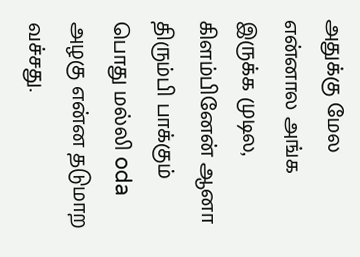அதுக்கு மேல என்னால அங்க இருக்க முடில, கிளம்பினேன் ஆனா திரும்பி பாக்கும் பொது மல்லி oda அழகு என்ன தடுமாற வச்சது.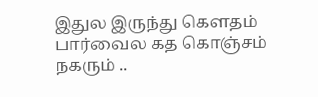இதுல இருந்து கெளதம் பார்வைல கத கொஞ்சம் நகரும் ..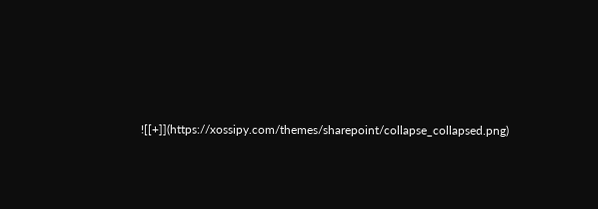![[+]](https://xossipy.com/themes/sharepoint/collapse_collapsed.png)